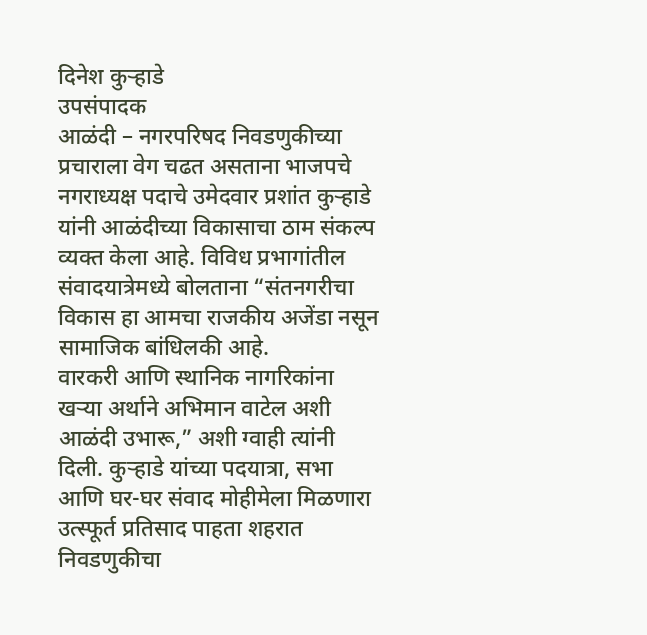दिनेश कुऱ्हाडे
उपसंपादक
आळंदी – नगरपरिषद निवडणुकीच्या प्रचाराला वेग चढत असताना भाजपचे नगराध्यक्ष पदाचे उमेदवार प्रशांत कुऱ्हाडे यांनी आळंदीच्या विकासाचा ठाम संकल्प व्यक्त केला आहे. विविध प्रभागांतील संवादयात्रेमध्ये बोलताना “संतनगरीचा विकास हा आमचा राजकीय अजेंडा नसून सामाजिक बांधिलकी आहे.
वारकरी आणि स्थानिक नागरिकांना खऱ्या अर्थाने अभिमान वाटेल अशी आळंदी उभारू,” अशी ग्वाही त्यांनी दिली. कुऱ्हाडे यांच्या पदयात्रा, सभा आणि घर-घर संवाद मोहीमेला मिळणारा उत्स्फूर्त प्रतिसाद पाहता शहरात निवडणुकीचा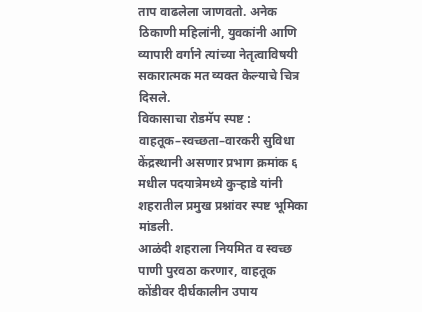ताप वाढलेला जाणवतो. अनेक ठिकाणी महिलांनी, युवकांनी आणि व्यापारी वर्गाने त्यांच्या नेतृत्वाविषयी सकारात्मक मत व्यक्त केल्याचे चित्र दिसले.
विकासाचा रोडमॅप स्पष्ट : वाहतूक–स्वच्छता–वारकरी सुविधा केंद्रस्थानी असणार प्रभाग क्रमांक ६ मधील पदयात्रेमध्ये कुऱ्हाडे यांनी शहरातील प्रमुख प्रश्नांवर स्पष्ट भूमिका मांडली.
आळंदी शहराला नियमित व स्वच्छ पाणी पुरवठा करणार, वाहतूक कोंडीवर दीर्घकालीन उपाय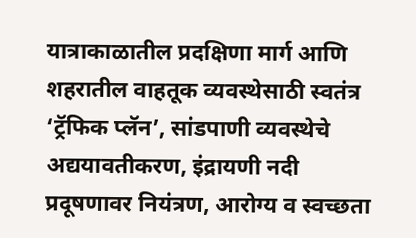यात्राकाळातील प्रदक्षिणा मार्ग आणि शहरातील वाहतूक व्यवस्थेसाठी स्वतंत्र ‘ट्रॅफिक प्लॅन’, सांडपाणी व्यवस्थेचे अद्ययावतीकरण, इंद्रायणी नदी प्रदूषणावर नियंत्रण, आरोग्य व स्वच्छता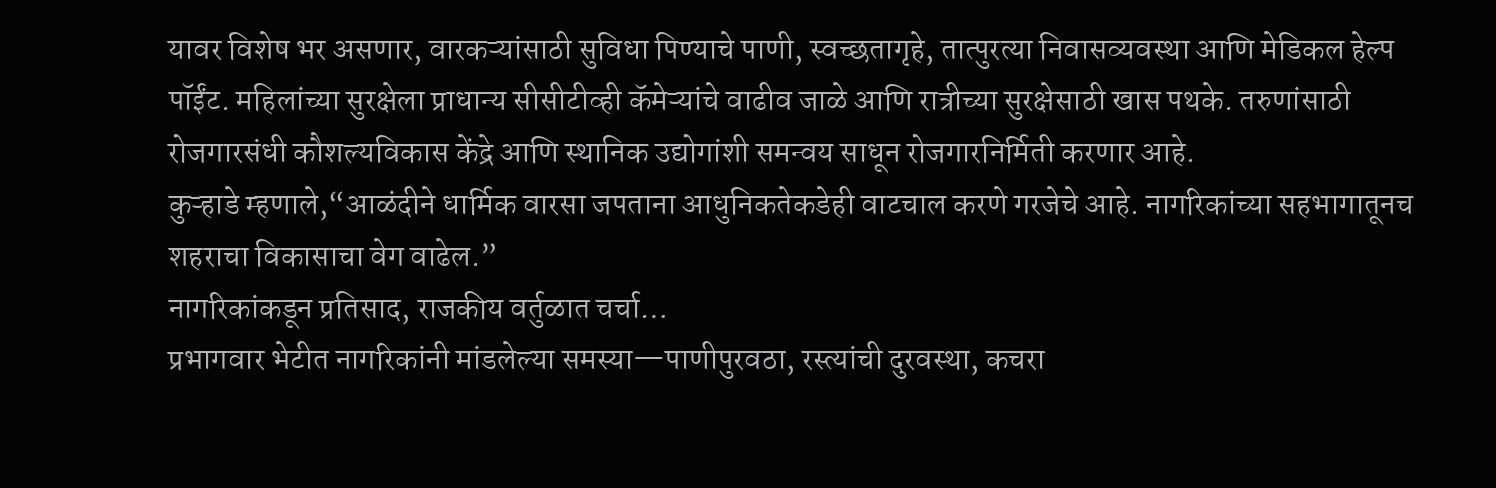यावर विशेष भर असणार, वारकऱ्यांसाठी सुविधा पिण्याचे पाणी, स्वच्छतागृहे, तात्पुरत्या निवासव्यवस्था आणि मेडिकल हेल्प पॉईंट. महिलांच्या सुरक्षेला प्राधान्य सीसीटीव्ही कॅमेऱ्यांचे वाढीव जाळे आणि रात्रीच्या सुरक्षेसाठी खास पथके. तरुणांसाठी रोजगारसंधी कौशल्यविकास केंद्रे आणि स्थानिक उद्योगांशी समन्वय साधून रोजगारनिर्मिती करणार आहे.
कुऱ्हाडे म्हणाले,“आळंदीने धार्मिक वारसा जपताना आधुनिकतेकडेही वाटचाल करणे गरजेचे आहे. नागरिकांच्या सहभागातूनच शहराचा विकासाचा वेग वाढेल.”
नागरिकांकडून प्रतिसाद, राजकीय वर्तुळात चर्चा…
प्रभागवार भेटीत नागरिकांनी मांडलेल्या समस्या—पाणीपुरवठा, रस्त्यांची दुरवस्था, कचरा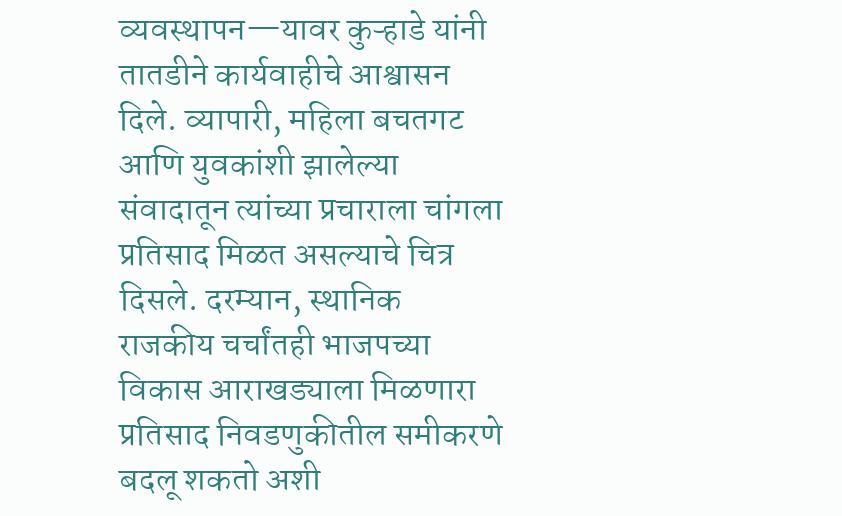व्यवस्थापन—यावर कुऱ्हाडे यांनी तातडीने कार्यवाहीचे आश्वासन दिले. व्यापारी, महिला बचतगट आणि युवकांशी झालेल्या संवादातून त्यांच्या प्रचाराला चांगला प्रतिसाद मिळत असल्याचे चित्र दिसले. दरम्यान, स्थानिक राजकीय चर्चांतही भाजपच्या विकास आराखड्याला मिळणारा प्रतिसाद निवडणुकीतील समीकरणे बदलू शकतो अशी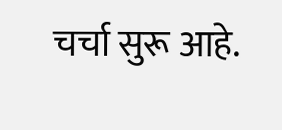चर्चा सुरू आहे.